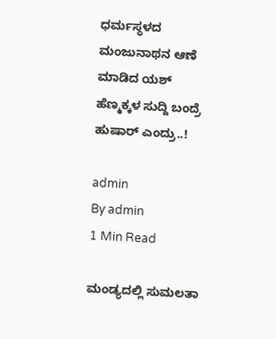ಧರ್ಮಸ್ಥಳದ ಮಂಜುನಾಥನ ಆಣೆ ಮಾಡಿದ ಯಶ್ ಹೆಣ್ಮಕ್ಕಳ ಸುದ್ದಿ ಬಂದ್ರೆ ಹುಷಾರ್ ಎಂದ್ರು..!

admin
By admin
1 Min Read

ಮಂಡ್ಯದಲ್ಲಿ ಸುಮಲತಾ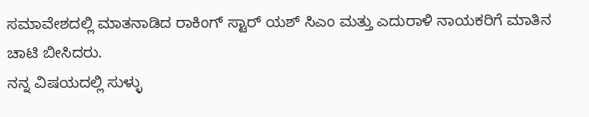ಸಮಾವೇಶದಲ್ಲಿ ಮಾತನಾಡಿದ ರಾಕಿಂಗ್ ಸ್ಟಾರ್ ಯಶ್ ಸಿಎಂ ಮತ್ತು ಎದುರಾಳಿ ನಾಯಕರಿಗೆ ಮಾತಿನ ಚಾಟಿ ಬೀಸಿದರು.
ನನ್ನ ವಿಷಯದಲ್ಲಿ ಸುಳ್ಳು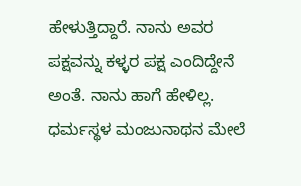ಹೇಳುತ್ತಿದ್ದಾರೆ. ನಾನು ಅವರ ಪಕ್ಷವನ್ನು ಕಳ್ಳರ ಪಕ್ಷ ಎಂದಿದ್ದೇನೆ ಅಂತೆ. ನಾನು ಹಾಗೆ ಹೇಳಿಲ್ಲ. ಧರ್ಮಸ್ಥಳ ಮಂಜುನಾಥನ ಮೇಲೆ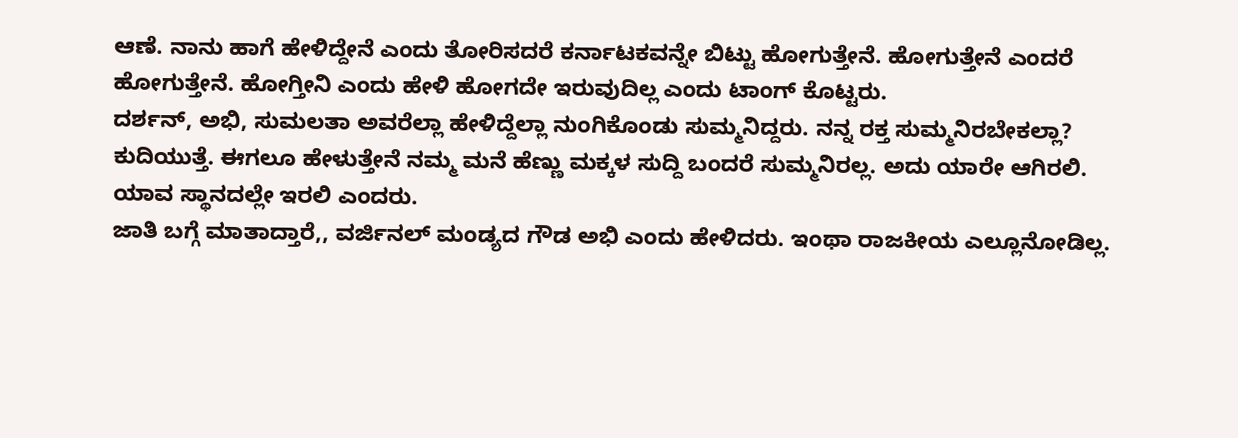ಆಣೆ. ನಾನು ಹಾಗೆ ಹೇಳಿದ್ದೇನೆ ಎಂದು ತೋರಿಸದರೆ ಕರ್ನಾಟಕವನ್ನೇ ಬಿಟ್ಟು ಹೋಗುತ್ತೇನೆ. ಹೋಗುತ್ತೇನೆ ಎಂದರೆ ಹೋಗುತ್ತೇನೆ. ಹೋಗ್ತೀನಿ ಎಂದು ಹೇಳಿ ಹೋಗದೇ ಇರುವುದಿಲ್ಲ ಎಂದು ಟಾಂಗ್ ಕೊಟ್ಟರು.
ದರ್ಶನ್, ಅಭಿ, ಸುಮಲತಾ ಅವರೆಲ್ಲಾ ಹೇಳಿದ್ದೆಲ್ಲಾ ನುಂಗಿಕೊಂಡು ಸುಮ್ಮನಿದ್ದರು. ನನ್ನ ರಕ್ತ ಸುಮ್ಮನಿರಬೇಕಲ್ಲಾ? ಕುದಿಯುತ್ತೆ. ಈಗಲೂ ಹೇಳುತ್ತೇನೆ ನಮ್ಮ ಮನೆ ಹೆಣ್ಣು ಮಕ್ಕಳ ಸುದ್ದಿ ಬಂದರೆ ಸುಮ್ಮನಿರಲ್ಲ. ಅದು ಯಾರೇ ಆಗಿರಲಿ. ಯಾವ ಸ್ಥಾನದಲ್ಲೇ ಇರಲಿ ಎಂದರು.
ಜಾತಿ ಬಗ್ಗೆ ಮಾತಾದ್ತಾರೆ,, ವರ್ಜಿನಲ್ ಮಂಡ್ಯದ ಗೌಡ ಅಭಿ ಎಂದು ಹೇಳಿದರು. ಇಂಥಾ ರಾಜಕೀಯ ಎಲ್ಲೂನೋಡಿಲ್ಲ.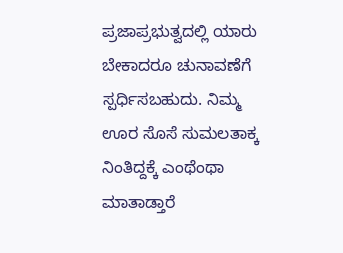ಪ್ರಜಾಪ್ರಭುತ್ವದಲ್ಲಿ ಯಾರು ಬೇಕಾದರೂ ಚುನಾವಣೆಗೆ ಸ್ಪರ್ಧಿಸಬಹುದು. ನಿಮ್ಮ ಊರ ಸೊಸೆ ಸುಮಲತಾಕ್ಕ ನಿಂತಿದ್ದಕ್ಕೆ ಎಂಥೆಂಥಾ ಮಾತಾಡ್ತಾರೆ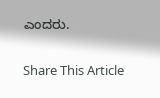ಎಂದರು.

Share This Article